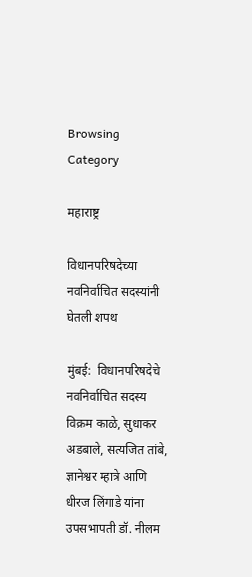Browsing Category

महाराष्ट्र

विधानपरिषदेच्या नवनिर्वाचित सदस्यांनी घेतली शपथ

मुंबई:  विधानपरिषदेचे नवनिर्वाचित सदस्य विक्रम काळे, सुधाकर अडबाले, सत्यजित तांबे, ज्ञानेश्वर म्हात्रे आणि धीरज लिंगाडे यांना उपसभापती डॉ. नीलम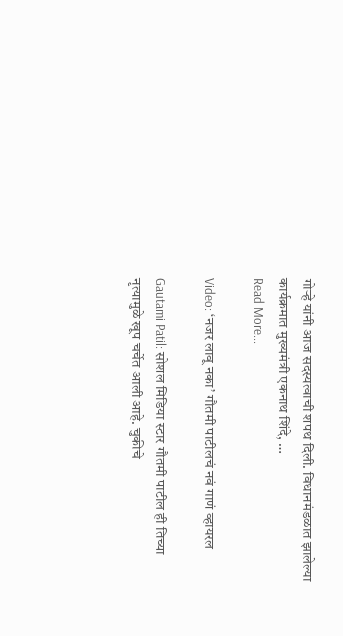गोऱ्हे यांनी आज सदस्यत्वाची शपथ दिली. विधानमंडळात झालेल्या कार्यक्रमात मुख्यमंत्री एकनाथ शिंदे, …
Read More...

Video: ‘नजर लावू नका’ गौतमी पाटीलचं नवं गाणं व्हायरल

Gautami Patil: सोशल मिडिया स्टार गौतमी पाटील ही तिच्या नृत्यामुळे खूप चर्चेत आली आहे. चुकीचे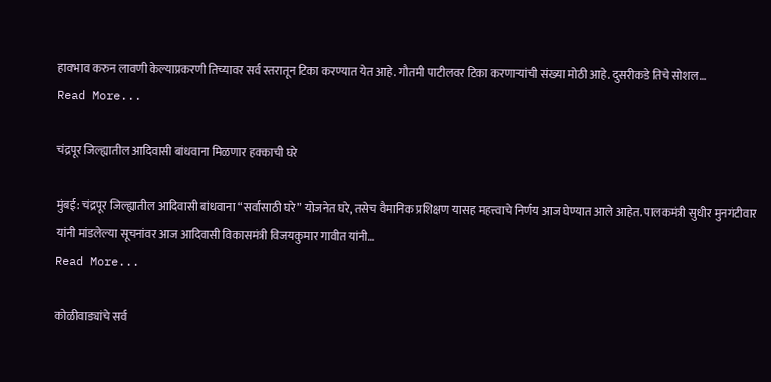हावभाव करुन लावणी केल्याप्रकरणी तिच्यावर सर्व स्तरातून टिका करण्यात येत आहे. गौतमी पाटीलवर टिका करणाऱ्यांची संख्या मोठी आहे. दुसरीकडे तिचे सोशल…
Read More...

चंद्रपूर जिल्ह्यातील आदिवासी बांधवाना मिळणार हक्काची घरे

मुंबई: चंद्रपूर जिल्ह्यातील आदिवासी बांधवाना “सर्वांसाठी घरे” योजनेत घरे, तसेच वैमानिक प्रशिक्षण यासह महत्त्वाचे निर्णय आज घेण्यात आले आहेत. पालकमंत्री सुधीर मुनगंटीवार यांनी मांडलेल्या सूचनांवर आज आदिवासी विकासमंत्री विजयकुमार गावीत यांनी…
Read More...

कोळीवाड्यांचे सर्व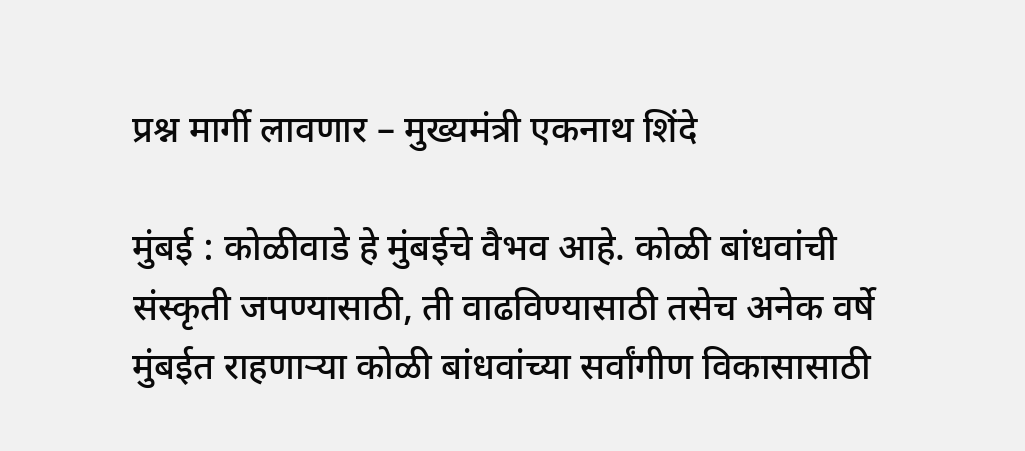प्रश्न मार्गी लावणार – मुख्यमंत्री एकनाथ शिंदे

मुंबई : कोळीवाडे हे मुंबईचे वैभव आहे. कोळी बांधवांची संस्कृती जपण्यासाठी, ती वाढविण्यासाठी तसेच अनेक वर्षे मुंबईत राहणाऱ्या कोळी बांधवांच्या सर्वांगीण विकासासाठी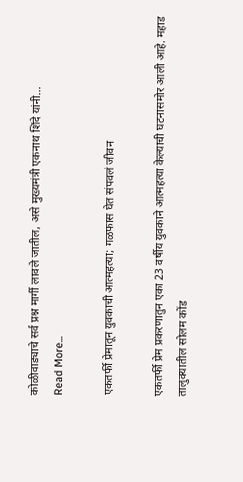कोळीवाड्याचे सर्व प्रश्न मार्गी लावले जातील, असे मुख्यमंत्री एकनाथ शिंदे यांनी…
Read More...

एकतर्फी प्रेमातून युवकाची आत्महत्या; गळफास घेत संपवलं जीवन

एकतर्फी प्रेम प्रकरणातुन एका 23 वर्षीय युवकाने आत्महत्या केल्याची घटनासमोर आली आहे. महाड तालुक्यातील सोलम कोंड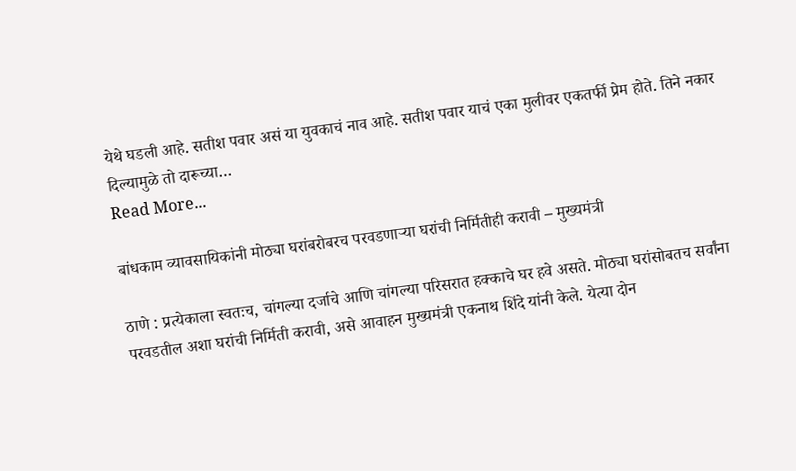येथे घडली आहे. सतीश पवार असं या युवकाचं नाव आहे. सतीश पवार याचं एका मुलीवर एकतर्फी प्रेम होते. तिने नकार दिल्यामुळे तो दारूच्या…
Read More...

बांधकाम व्यावसायिकांनी मोठ्या घरांबरोबरच परवडणाऱ्या घरांची निर्मितीही करावी – मुख्यमंत्री

ठाणे : प्रत्येकाला स्वतःच, चांगल्या दर्जाचे आणि चांगल्या परिसरात हक्काचे घर हवे असते. मोठ्या घरांसोबतच सर्वांना परवडतील अशा घरांची निर्मिती करावी, असे आवाहन मुख्यमंत्री एकनाथ शिंदे यांनी केले. येत्या दोन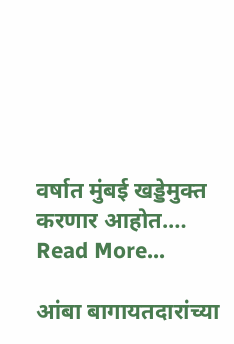वर्षात मुंबई खड्डेमुक्त करणार आहोत.…
Read More...

आंबा बागायतदारांच्या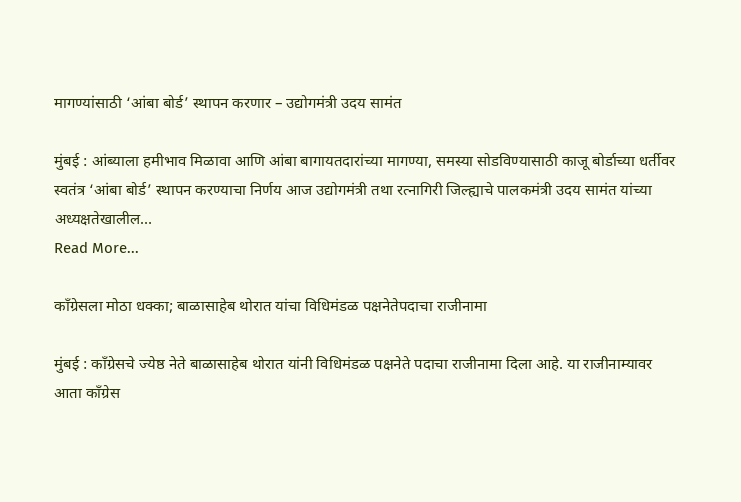मागण्यांसाठी ‘आंबा बोर्ड’ स्थापन करणार – उद्योगमंत्री उदय सामंत

मुंबई : आंब्याला हमीभाव मिळावा आणि आंबा बागायतदारांच्या मागण्या, समस्या सोडविण्यासाठी काजू बोर्डाच्या धर्तीवर स्वतंत्र ‘आंबा बोर्ड’ स्थापन करण्याचा निर्णय आज उद्योगमंत्री तथा रत्नागिरी जिल्ह्याचे पालकमंत्री उदय सामंत यांच्या अध्यक्षतेखालील…
Read More...

काँग्रेसला मोठा धक्का; बाळासाहेब थोरात यांचा विधिमंडळ पक्षनेतेपदाचा राजीनामा

मुंबई : काँग्रेसचे ज्येष्ठ नेते बाळासाहेब थोरात यांनी विधिमंडळ पक्षनेते पदाचा राजीनामा दिला आहे. या राजीनाम्यावर आता काँग्रेस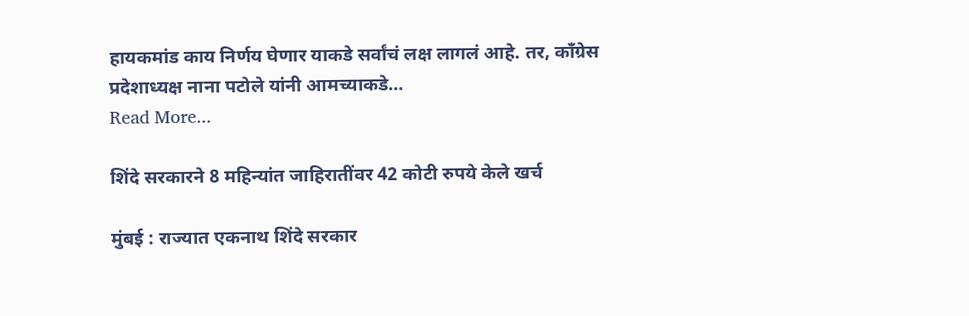हायकमांड काय निर्णय घेणार याकडे सर्वांचं लक्ष लागलं आहे. तर, काँग्रेस प्रदेशाध्यक्ष नाना पटोले यांनी आमच्याकडे…
Read More...

शिंदे सरकारने 8 महिन्यांत जाहिरातींवर 42 कोटी रुपये केले खर्च

मुंबई : राज्यात एकनाथ शिंदे सरकार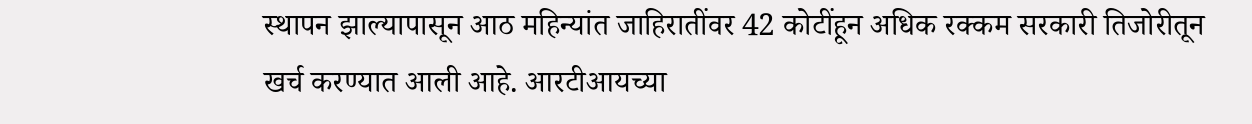स्थापन झाल्यापासून आठ महिन्यांत जाहिरातींवर 42 कोटींहून अधिक रक्कम सरकारी तिजोरीतून खर्च करण्यात आली आहे. आरटीआयच्या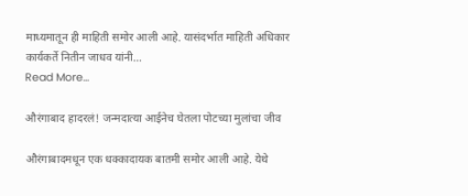माध्यमातून ही माहिती समोर आली आहे. यासंदर्भात माहिती अधिकार कार्यकर्ते नितीन जाधव यांनी…
Read More...

औरंगाबाद हादरलं! जन्मदात्या आईनेच घेतला पोटच्या मुलांचा जीव

औरंगाबादमधून एक धक्कादायक बातमी समोर आली आहे. येथे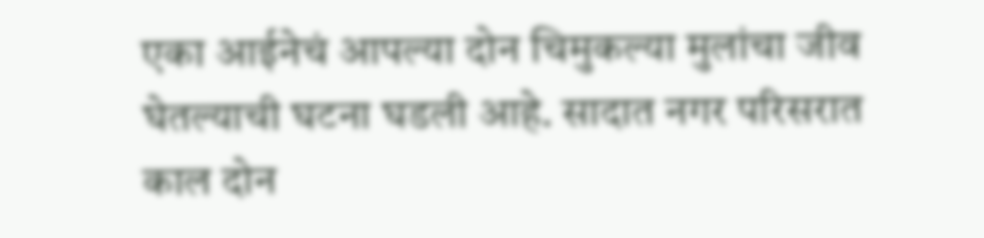एका आईनेचं आपल्या दोन चिमुकल्या मुलांचा जीव घेतल्याची घटना घडली आहे. सादात नगर परिसरात काल दोन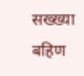सख्ख्या बहिण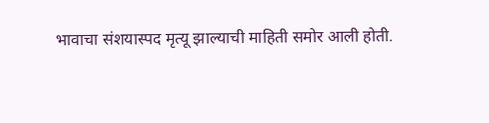भावाचा संशयास्पद मृत्यू झाल्याची माहिती समोर आली होती.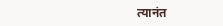त्यानंत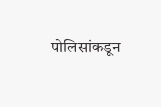पोलिसांकडून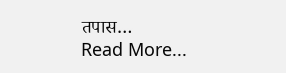तपास…
Read More...